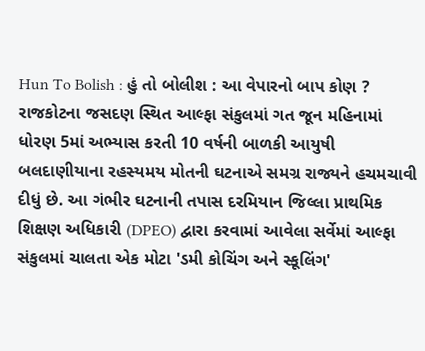Hun To Bolish : હું તો બોલીશ : આ વેપારનો બાપ કોણ ?
રાજકોટના જસદણ સ્થિત આલ્ફા સંકુલમાં ગત જૂન મહિનામાં ધોરણ 5માં અભ્યાસ કરતી 10 વર્ષની બાળકી આયુષી બલદાણીયાના રહસ્યમય મોતની ઘટનાએ સમગ્ર રાજ્યને હચમચાવી દીધું છે. આ ગંભીર ઘટનાની તપાસ દરમિયાન જિલ્લા પ્રાથમિક શિક્ષણ અધિકારી (DPEO) દ્વારા કરવામાં આવેલા સર્વેમાં આલ્ફા સંકુલમાં ચાલતા એક મોટા 'ડમી કોચિંગ અને સ્કૂલિંગ'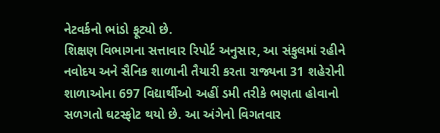નેટવર્કનો ભાંડો ફૂટ્યો છે.
શિક્ષણ વિભાગના સત્તાવાર રિપોર્ટ અનુસાર, આ સંકુલમાં રહીને નવોદય અને સૈનિક શાળાની તૈયારી કરતા રાજ્યના 31 શહેરોની શાળાઓના 697 વિદ્યાર્થીઓ અહીં ડમી તરીકે ભણતા હોવાનો સળગતો ઘટસ્ફોટ થયો છે. આ અંગેનો વિગતવાર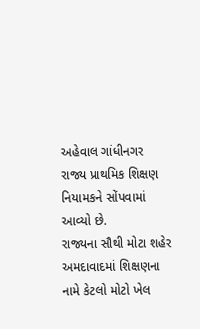અહેવાલ ગાંધીનગર રાજ્ય પ્રાથમિક શિક્ષણ નિયામકને સોંપવામાં આવ્યો છે.
રાજ્યના સૌથી મોટા શહેર અમદાવાદમાં શિક્ષણના નામે કેટલો મોટો ખેલ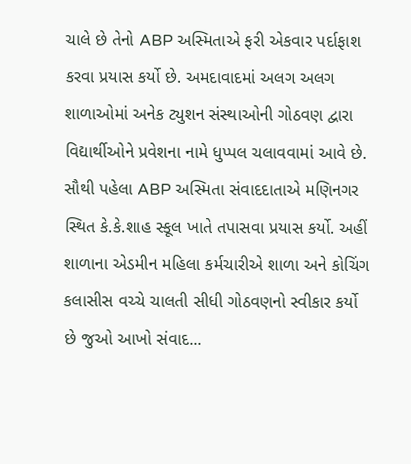ચાલે છે તેનો ABP અસ્મિતાએ ફરી એકવાર પર્દાફાશ કરવા પ્રયાસ કર્યો છે. અમદાવાદમાં અલગ અલગ શાળાઓમાં અનેક ટ્યુશન સંસ્થાઓની ગોઠવણ દ્વારા વિદ્યાર્થીઓને પ્રવેશના નામે ધુપ્પલ ચલાવવામાં આવે છે. સૌથી પહેલા ABP અસ્મિતા સંવાદદાતાએ મણિનગર સ્થિત કે.કે.શાહ સ્કૂલ ખાતે તપાસવા પ્રયાસ કર્યો. અહીં શાળાના એડમીન મહિલા કર્મચારીએ શાળા અને કોચિંગ કલાસીસ વચ્ચે ચાલતી સીધી ગોઠવણનો સ્વીકાર કર્યો છે જુઓ આખો સંવાદ...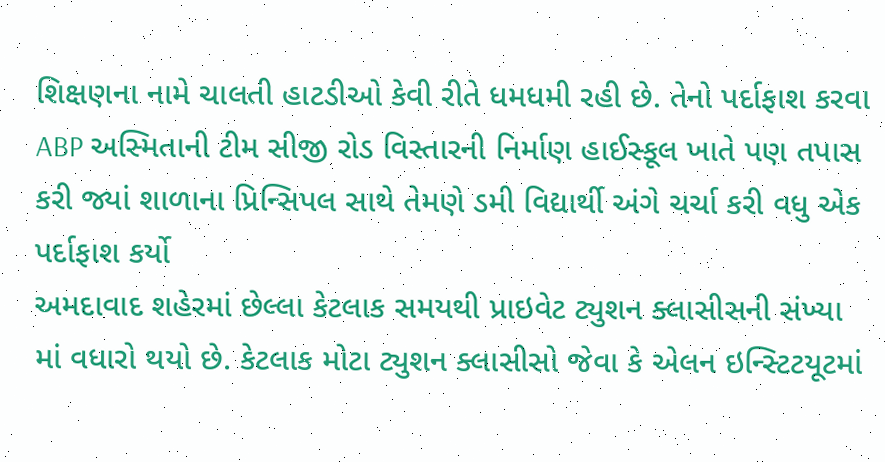શિક્ષણના નામે ચાલતી હાટડીઓ કેવી રીતે ધમધમી રહી છે. તેનો પર્દાફાશ કરવા ABP અસ્મિતાની ટીમ સીજી રોડ વિસ્તારની નિર્માણ હાઈસ્કૂલ ખાતે પણ તપાસ કરી જ્યાં શાળાના પ્રિન્સિપલ સાથે તેમણે ડમી વિદ્યાર્થી અંગે ચર્ચા કરી વધુ એક પર્દાફાશ કર્યો
અમદાવાદ શહેરમાં છેલ્લા કેટલાક સમયથી પ્રાઇવેટ ટ્યુશન ક્લાસીસની સંખ્યા માં વધારો થયો છે. કેટલાક મોટા ટ્યુશન ક્લાસીસો જેવા કે એલન ઇન્સ્ટિટયૂટમાં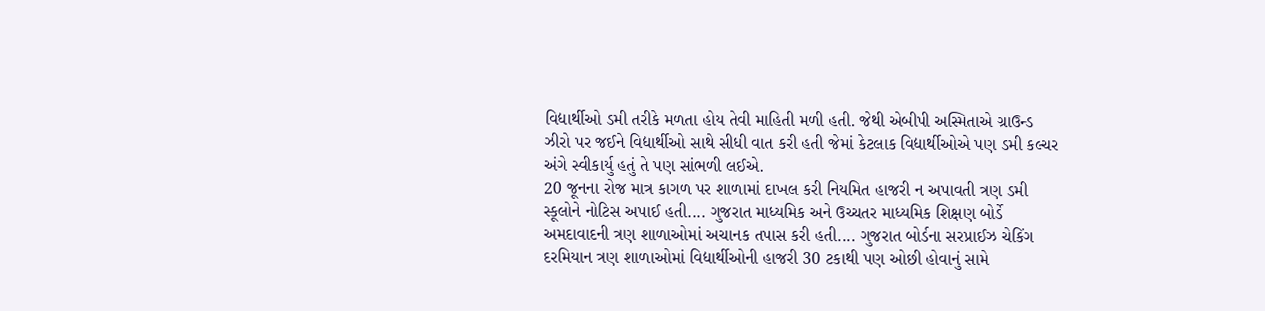વિદ્યાર્થીઓ ડમી તરીકે મળતા હોય તેવી માહિતી મળી હતી. જેથી એબીપી અસ્મિતાએ ગ્રાઉન્ડ ઝીરો પર જઈને વિદ્યાર્થીઓ સાથે સીધી વાત કરી હતી જેમાં કેટલાક વિદ્યાર્થીઓએ પણ ડમી કલ્ચર અંગે સ્વીકાર્યુ હતું તે પણ સાંભળી લઈએ.
20 જૂનના રોજ માત્ર કાગળ પર શાળામાં દાખલ કરી નિયમિત હાજરી ન અપાવતી ત્રણ ડમી સ્કૂલોને નોટિસ અપાઈ હતી.... ગુજરાત માધ્યમિક અને ઉચ્ચતર માધ્યમિક શિક્ષણ બોર્ડે અમદાવાદની ત્રણ શાળાઓમાં અચાનક તપાસ કરી હતી.... ગુજરાત બોર્ડના સરપ્રાઈઝ ચેકિંગ દરમિયાન ત્રણ શાળાઓમાં વિદ્યાર્થીઓની હાજરી 30 ટકાથી પણ ઓછી હોવાનું સામે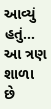આવ્યું હતું... આ ત્રણ શાળા છે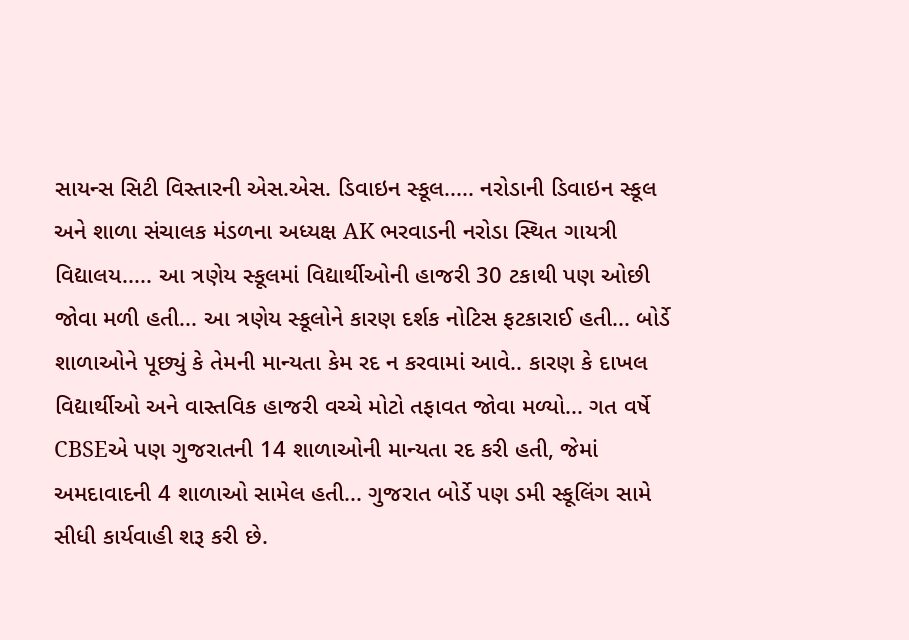સાયન્સ સિટી વિસ્તારની એસ.એસ. ડિવાઇન સ્કૂલ..... નરોડાની ડિવાઇન સ્કૂલ અને શાળા સંચાલક મંડળના અધ્યક્ષ AK ભરવાડની નરોડા સ્થિત ગાયત્રી વિદ્યાલય..... આ ત્રણેય સ્કૂલમાં વિદ્યાર્થીઓની હાજરી 30 ટકાથી પણ ઓછી જોવા મળી હતી... આ ત્રણેય સ્કૂલોને કારણ દર્શક નોટિસ ફટકારાઈ હતી... બોર્ડે શાળાઓને પૂછ્યું કે તેમની માન્યતા કેમ રદ ન કરવામાં આવે.. કારણ કે દાખલ વિદ્યાર્થીઓ અને વાસ્તવિક હાજરી વચ્ચે મોટો તફાવત જોવા મળ્યો... ગત વર્ષે CBSEએ પણ ગુજરાતની 14 શાળાઓની માન્યતા રદ કરી હતી, જેમાં અમદાવાદની 4 શાળાઓ સામેલ હતી... ગુજરાત બોર્ડે પણ ડમી સ્કૂલિંગ સામે સીધી કાર્યવાહી શરૂ કરી છે.